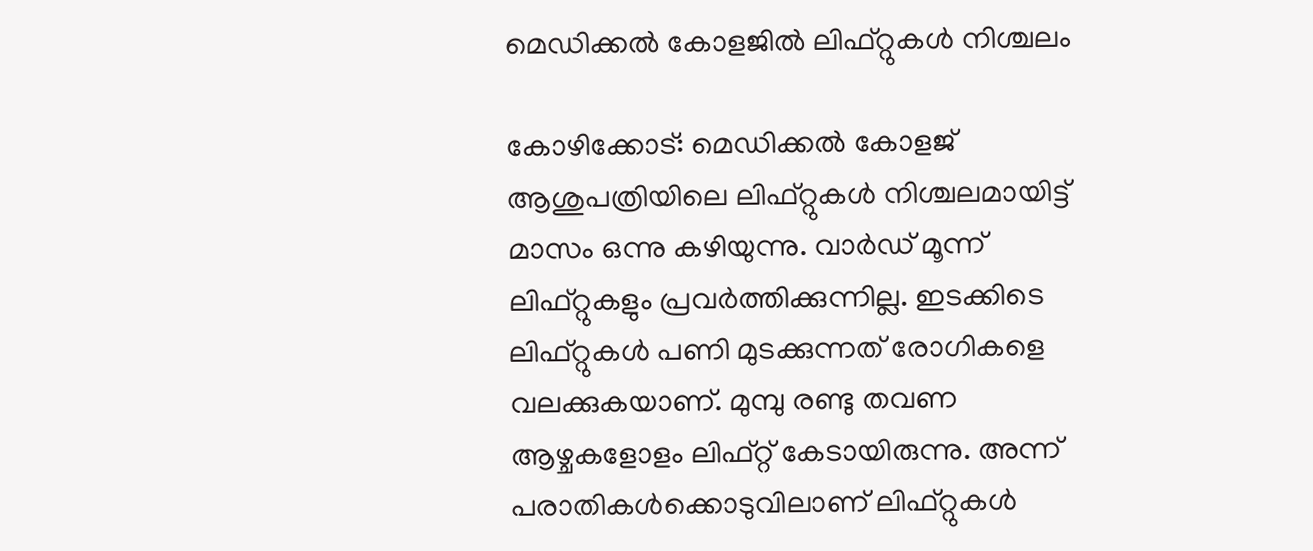മെഡിക്കൽ കോളജിൽ ലിഫ്റ്റുകൾ നിശ്ചലം

കോഴിക്കോട്: മെഡിക്കൽ കോളജ് ആശുപത്രിയിലെ ലിഫ്റ്റുകൾ നിശ്ചലമായിട്ട് മാസം ഒന്നു കഴിയുന്നു. വാർഡ് മൂന്ന് ലിഫ്റ്റുകളും പ്രവർത്തിക്കുന്നില്ല. ഇടക്കിടെ ലിഫ്റ്റുകൾ പണി മുടക്കുന്നത് രോഗികളെ വലക്കുകയാണ്. മുമ്പു രണ്ടു തവണ ആഴ്ചകളോളം ലിഫ്റ്റ് കേടായിരുന്നു. അന്ന് പരാതികൾക്കൊടുവിലാണ് ലിഫ്റ്റുകൾ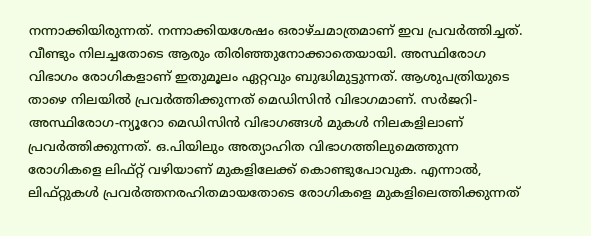നന്നാക്കിയിരുന്നത്. നന്നാക്കിയശേഷം ഒരാഴ്ചമാത്രമാണ് ഇവ പ്രവർത്തിച്ചത്. വീണ്ടും നിലച്ചതോടെ ആരും തിരിഞ്ഞുനോക്കാതെയായി. അസ്ഥിരോഗ വിഭാഗം രോഗികളാണ് ഇതുമൂലം ഏറ്റവും ബുദ്ധിമുട്ടുന്നത്. ആശുപത്രിയുടെ താഴെ നിലയിൽ പ്രവർത്തിക്കുന്നത് മെഡിസിൻ വിഭാഗമാണ്. സർജറി-അസ്ഥിരോഗ-ന്യൂറോ മെഡിസിൻ വിഭാഗങ്ങൾ മുകൾ നിലകളിലാണ് പ്രവർത്തിക്കുന്നത്. ഒ.പിയിലും അത്യാഹിത വിഭാഗത്തിലുമെത്തുന്ന രോഗികളെ ലിഫ്റ്റ് വഴിയാണ് മുകളിലേക്ക് കൊണ്ടുപോവുക. എന്നാൽ, ലിഫ്റ്റുകൾ പ്രവർത്തനരഹിതമായതോടെ രോഗികളെ മുകളിലെത്തിക്കുന്നത്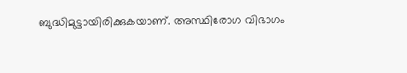ബുദ്ധിമുട്ടായിരിക്കുകയാണ്. അസ്ഥിരോഗ വിഭാഗം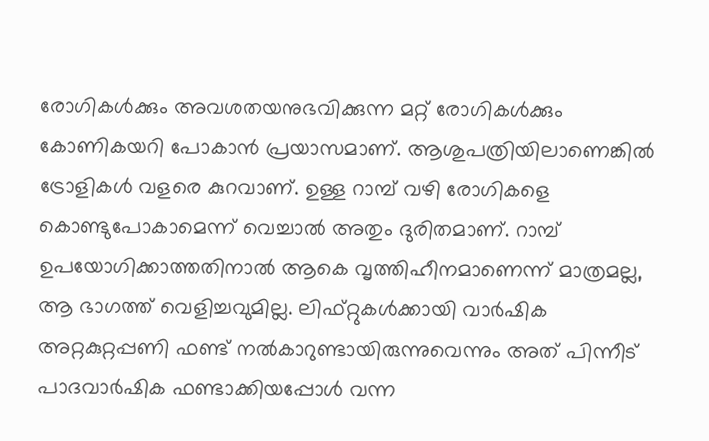രോഗികൾക്കും അവശതയനുഭവിക്കുന്ന മറ്റ് രോഗികൾക്കും കോണികയറി പോകാൻ പ്രയാസമാണ്. ആശുപത്രിയിലാണെങ്കിൽ ട്രോളികൾ വളരെ കുറവാണ്. ഉള്ള റാമ്പ് വഴി രോഗികളെ കൊണ്ടുപോകാമെന്ന് വെച്ചാൽ അതും ദുരിതമാണ്. റാമ്പ് ഉപയോഗിക്കാത്തതിനാൽ ആകെ വൃത്തിഹീനമാണെന്ന് മാത്രമല്ല, ആ ഭാഗത്ത് വെളിച്ചവുമില്ല. ലിഫ്റ്റുകൾക്കായി വാർഷിക അറ്റകുറ്റപ്പണി ഫണ്ട് നൽകാറുണ്ടായിരുന്നുവെന്നും അത് പിന്നീട് പാദവാർഷിക ഫണ്ടാക്കിയപ്പോൾ വന്ന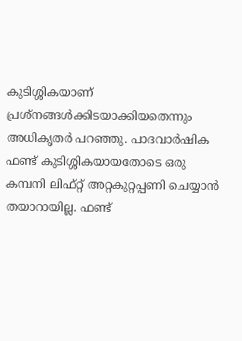കുടിശ്ശികയാണ് പ്രശ്നങ്ങൾക്കിടയാക്കിയതെന്നും അധികൃതർ പറഞ്ഞു. പാദവാർഷിക ഫണ്ട് കുടിശ്ശികയായതോടെ ഒരു കമ്പനി ലിഫ്റ്റ് അറ്റകുറ്റപ്പണി ചെയ്യാൻ തയാറായില്ല. ഫണ്ട്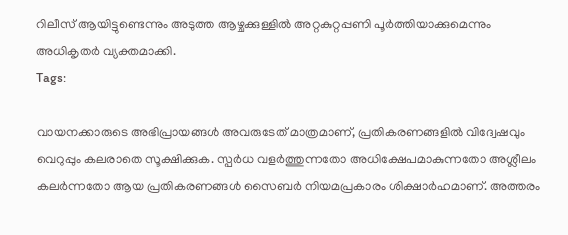റിലീസ് ആയിട്ടുണ്ടെന്നും അടുത്ത ആഴ്ചക്കുള്ളിൽ അറ്റകുറ്റപ്പണി പൂർത്തിയാക്കുമെന്നും അധികൃതർ വ്യക്തമാക്കി.
Tags:

വായനക്കാരുടെ അഭിപ്രായങ്ങള്‍ അവരുടേത് മാത്രമാണ്, പ്രതികരണങ്ങളിൽ വിദ്വേഷവും വെറുപ്പും കലരാതെ സൂക്ഷിക്കുക. സ്പർധ വളർത്തുന്നതോ അധിക്ഷേപമാകുന്നതോ അശ്ലീലം കലർന്നതോ ആയ പ്രതികരണങ്ങൾ സൈബർ നിയമപ്രകാരം ശിക്ഷാർഹമാണ്. അത്തരം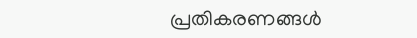പ്രതികരണങ്ങൾ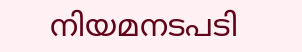നിയമനടപടി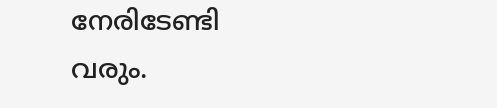നേരിടേണ്ടി വരും.